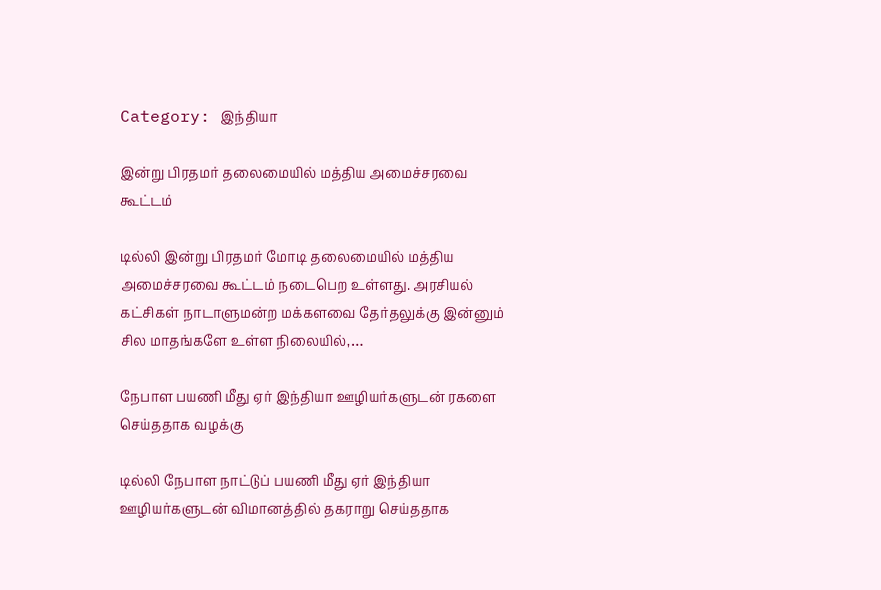Category: இந்தியா

இன்று பிரதமர் தலைமையில் மத்திய அமைச்சரவை கூட்டம்

டில்லி இன்று பிரதமர் மோடி தலைமையில் மத்திய அமைச்சரவை கூட்டம் நடைபெற உள்ளது. அரசியல் கட்சிகள் நாடாளுமன்ற மக்களவை தேர்தலுக்கு இன்னும் சில மாதங்களே உள்ள நிலையில்,…

நேபாள பயணி மீது ஏர் இந்தியா ஊழியர்களுடன் ரகளை செய்ததாக வழக்கு

டில்லி நேபாள நாட்டுப் பயணி மீது ஏர் இந்தியா ஊழியர்களுடன் விமானத்தில் தகராறு செய்ததாக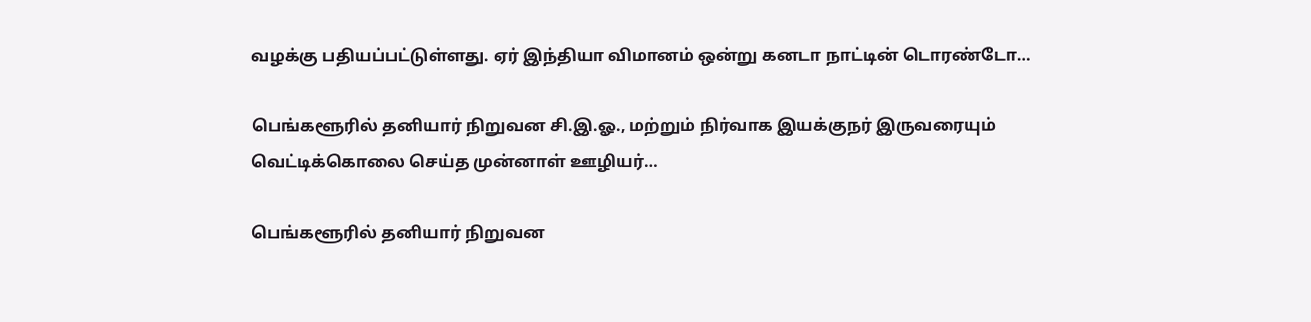வழக்கு பதியப்பட்டுள்ளது. ஏர் இந்தியா விமானம் ஒன்று கனடா நாட்டின் டொரண்டோ…

பெங்களூரில் தனியார் நிறுவன சி.இ.ஓ., மற்றும் நிர்வாக இயக்குநர் இருவரையும் வெட்டிக்கொலை செய்த முன்னாள் ஊழியர்…

பெங்களூரில் தனியார் நிறுவன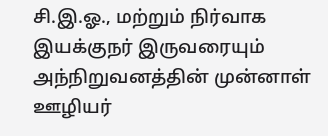சி.இ.ஓ., மற்றும் நிர்வாக இயக்குநர் இருவரையும் அந்நிறுவனத்தின் முன்னாள் ஊழியர்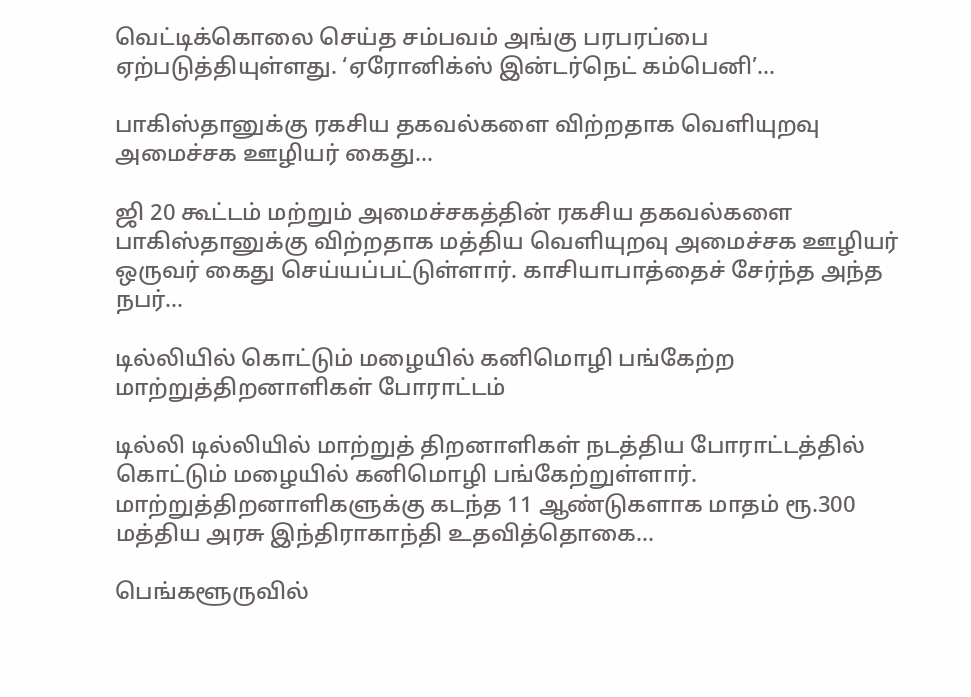வெட்டிக்கொலை செய்த சம்பவம் அங்கு பரபரப்பை ஏற்படுத்தியுள்ளது. ‘ஏரோனிக்ஸ் இன்டர்நெட் கம்பெனி’…

பாகிஸ்தானுக்கு ரகசிய தகவல்களை விற்றதாக வெளியுறவு அமைச்சக ஊழியர் கைது…

ஜி 20 கூட்டம் மற்றும் அமைச்சகத்தின் ரகசிய தகவல்களை பாகிஸ்தானுக்கு விற்றதாக மத்திய வெளியுறவு அமைச்சக ஊழியர் ஒருவர் கைது செய்யப்பட்டுள்ளார். காசியாபாத்தைச் சேர்ந்த அந்த நபர்…

டில்லியில் கொட்டும் மழையில் கனிமொழி பங்கேற்ற மாற்றுத்திறனாளிகள் போராட்டம்

டில்லி டில்லியில் மாற்றுத் திறனாளிகள் நடத்திய போராட்டத்தில் கொட்டும் மழையில் கனிமொழி பங்கேற்றுள்ளார். மாற்றுத்திறனாளிகளுக்கு கடந்த 11 ஆண்டுகளாக மாதம் ரூ.300 மத்திய அரசு இந்திராகாந்தி உதவித்தொகை…

பெங்களூருவில்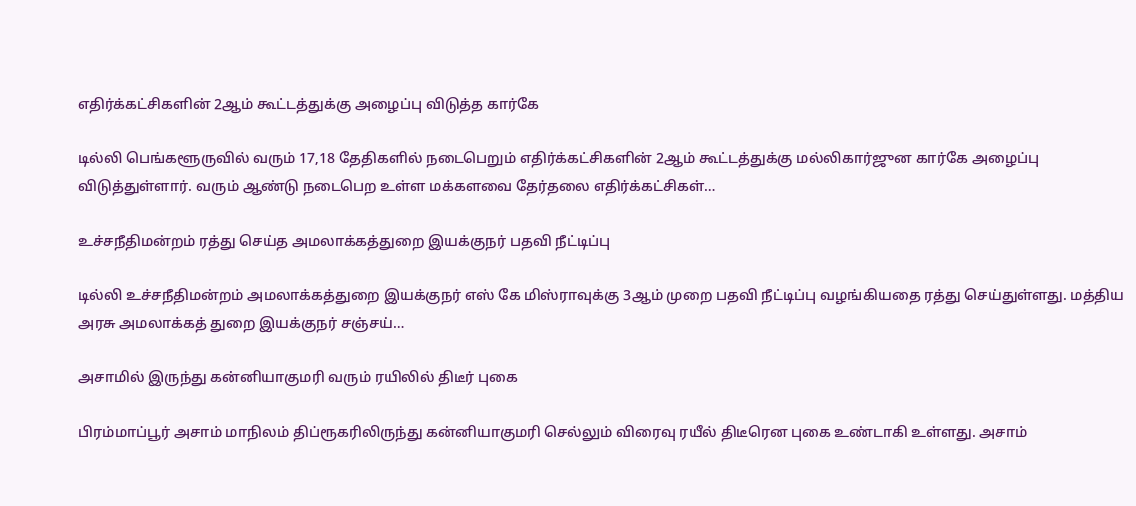எதிர்க்கட்சிகளின் 2ஆம் கூட்டத்துக்கு அழைப்பு விடுத்த கார்கே

டில்லி பெங்களூருவில் வரும் 17,18 தேதிகளில் நடைபெறும் எதிர்க்கட்சிகளின் 2ஆம் கூட்டத்துக்கு மல்லிகார்ஜுன கார்கே அழைப்பு விடுத்துள்ளார். வரும் ஆண்டு நடைபெற உள்ள மக்களவை தேர்தலை எதிர்க்கட்சிகள்…

உச்சநீதிமன்றம் ரத்து செய்த அமலாக்கத்துறை இயக்குநர் பதவி நீட்டிப்பு

டில்லி உச்சநீதிமன்றம் அமலாக்கத்துறை இயக்குநர் எஸ் கே மிஸ்ராவுக்கு 3ஆம் முறை பதவி நீட்டிப்பு வழங்கியதை ரத்து செய்துள்ளது. மத்திய அரசு அமலாக்கத் துறை இயக்குநர் சஞ்சய்…

அசாமில் இருந்து கன்னியாகுமரி வரும் ரயிலில் திடீர் புகை

பிரம்மாப்பூர் அசாம் மாநிலம் திப்ரூகரிலிருந்து கன்னியாகுமரி செல்லும் விரைவு ரயீல் திடீரென புகை உண்டாகி உள்ளது. அசாம்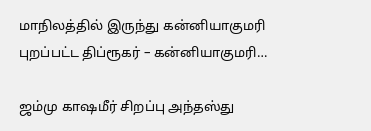மாநிலத்தில் இருந்து கன்னியாகுமரி புறப்பட்ட திப்ரூகர் – கன்னியாகுமரி…

ஜம்மு காஷமீர் சிறப்பு அந்தஸ்து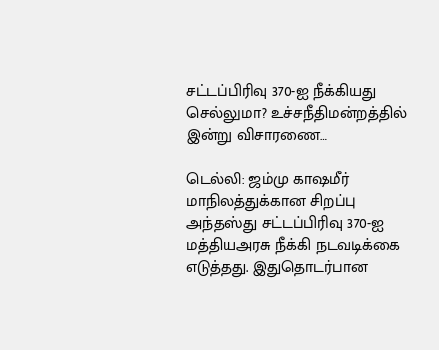சட்டப்பிரிவு 370-ஐ நீக்கியது செல்லுமா? உச்சநீதிமன்றத்தில் இன்று விசாரணை…

டெல்லி: ஜம்மு காஷமீர் மாநிலத்துக்கான சிறப்பு அந்தஸ்து சட்டப்பிரிவு 370-ஐ மத்தியஅரசு நீக்கி நடவடிக்கை எடுத்தது. இதுதொடர்பான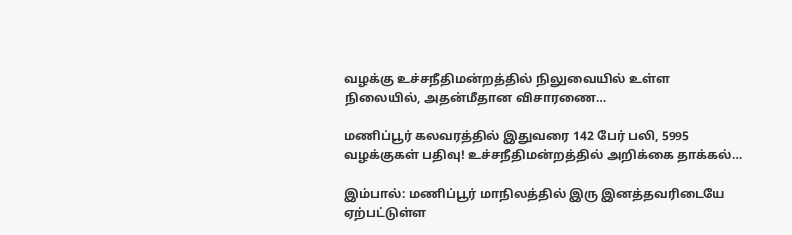வழக்கு உச்சநீதிமன்றத்தில் நிலுவையில் உள்ள நிலையில், அதன்மீதான விசாரணை…

மணிப்பூர் கலவரத்தில் இதுவரை 142 பேர் பலி, 5995 வழக்குகள் பதிவு! உச்சநீதிமன்றத்தில் அறிக்கை தாக்கல்…

இம்பால்: மணிப்பூர் மாநிலத்தில் இரு இனத்தவரிடையே ஏற்பட்டுள்ள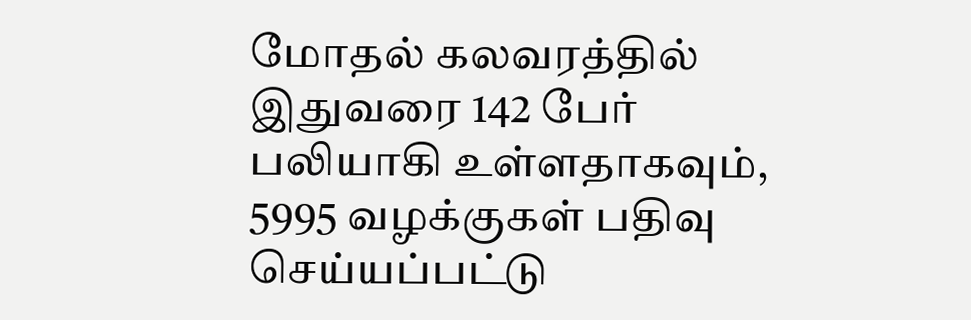மோதல் கலவரத்தில் இதுவரை 142 பேர் பலியாகி உள்ளதாகவும், 5995 வழக்குகள் பதிவு செய்யப்பட்டு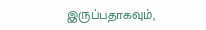இருப்பதாகவும்,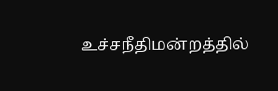உச்சநீதிமன்றத்தில்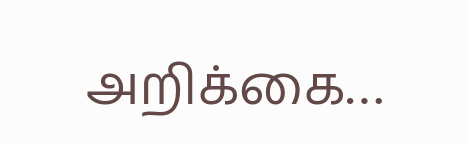அறிக்கை…